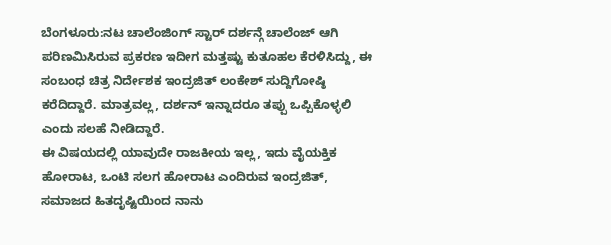ಬೆಂಗಳೂರು:ನಟ ಚಾಲೆಂಜಿಂಗ್ ಸ್ಟಾರ್ ದರ್ಶನ್ಗೆ ಚಾಲೆಂಜ್ ಆಗಿ ಪರಿಣಮಿಸಿರುವ ಪ್ರಕರಣ ಇದೀಗ ಮತ್ತಷ್ಟು ಕುತೂಹಲ ಕೆರಳಿಸಿದ್ದು, ಈ ಸಂಬಂಧ ಚಿತ್ರ ನಿರ್ದೇಶಕ ಇಂದ್ರಜಿತ್ ಲಂಕೇಶ್ ಸುದ್ದಿಗೋಷ್ಠಿ ಕರೆದಿದ್ದಾರೆ. ಮಾತ್ರವಲ್ಲ, ದರ್ಶನ್ ಇನ್ನಾದರೂ ತಪ್ಪು ಒಪ್ಪಿಕೊಳ್ಳಲಿ ಎಂದು ಸಲಹೆ ನೀಡಿದ್ದಾರೆ.
ಈ ವಿಷಯದಲ್ಲಿ ಯಾವುದೇ ರಾಜಕೀಯ ಇಲ್ಲ, ಇದು ವೈಯಕ್ತಿಕ ಹೋರಾಟ, ಒಂಟಿ ಸಲಗ ಹೋರಾಟ ಎಂದಿರುವ ಇಂದ್ರಜಿತ್, ಸಮಾಜದ ಹಿತದೃಷ್ಟಿಯಿಂದ ನಾನು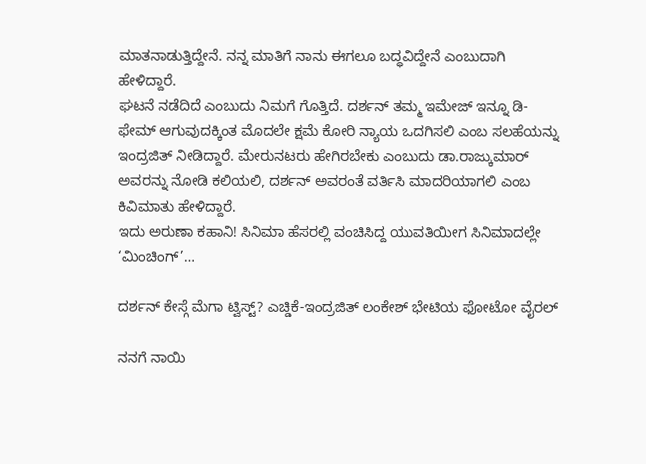ಮಾತನಾಡುತ್ತಿದ್ದೇನೆ. ನನ್ನ ಮಾತಿಗೆ ನಾನು ಈಗಲೂ ಬದ್ಧವಿದ್ದೇನೆ ಎಂಬುದಾಗಿ ಹೇಳಿದ್ದಾರೆ.
ಘಟನೆ ನಡೆದಿದೆ ಎಂಬುದು ನಿಮಗೆ ಗೊತ್ತಿದೆ. ದರ್ಶನ್ ತಮ್ಮ ಇಮೇಜ್ ಇನ್ನೂ ಡಿ-ಫೇಮ್ ಆಗುವುದಕ್ಕಿಂತ ಮೊದಲೇ ಕ್ಷಮೆ ಕೋರಿ ನ್ಯಾಯ ಒದಗಿಸಲಿ ಎಂಬ ಸಲಹೆಯನ್ನು ಇಂದ್ರಜಿತ್ ನೀಡಿದ್ದಾರೆ. ಮೇರುನಟರು ಹೇಗಿರಬೇಕು ಎಂಬುದು ಡಾ.ರಾಜ್ಕುಮಾರ್ ಅವರನ್ನು ನೋಡಿ ಕಲಿಯಲಿ, ದರ್ಶನ್ ಅವರಂತೆ ವರ್ತಿಸಿ ಮಾದರಿಯಾಗಲಿ ಎಂಬ ಕಿವಿಮಾತು ಹೇಳಿದ್ದಾರೆ.
ಇದು ಅರುಣಾ ಕಹಾನಿ! ಸಿನಿಮಾ ಹೆಸರಲ್ಲಿ ವಂಚಿಸಿದ್ದ ಯುವತಿಯೀಗ ಸಿನಿಮಾದಲ್ಲೇ ‘ಮಿಂಚಿಂಗ್’…

ದರ್ಶನ್ ಕೇಸ್ಗೆ ಮೆಗಾ ಟ್ವಿಸ್ಟ್? ಎಚ್ಡಿಕೆ-ಇಂದ್ರಜಿತ್ ಲಂಕೇಶ್ ಭೇಟಿಯ ಫೋಟೋ ವೈರಲ್

ನನಗೆ ನಾಯಿ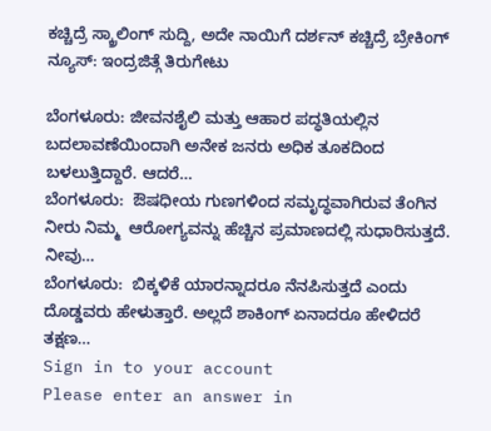ಕಚ್ಚಿದ್ರೆ ಸ್ಕ್ರಾಲಿಂಗ್ ಸುದ್ದಿ, ಅದೇ ನಾಯಿಗೆ ದರ್ಶನ್ ಕಚ್ಚಿದ್ರೆ ಬ್ರೇಕಿಂಗ್ ನ್ಯೂಸ್: ಇಂದ್ರಜಿತ್ಗೆ ತಿರುಗೇಟು

ಬೆಂಗಳೂರು: ಜೀವನಶೈಲಿ ಮತ್ತು ಆಹಾರ ಪದ್ಧತಿಯಲ್ಲಿನ ಬದಲಾವಣೆಯಿಂದಾಗಿ ಅನೇಕ ಜನರು ಅಧಿಕ ತೂಕದಿಂದ ಬಳಲುತ್ತಿದ್ದಾರೆ. ಆದರೆ…
ಬೆಂಗಳೂರು:  ಔಷಧೀಯ ಗುಣಗಳಿಂದ ಸಮೃದ್ಧವಾಗಿರುವ ತೆಂಗಿನ ನೀರು ನಿಮ್ಮ  ಆರೋಗ್ಯವನ್ನು ಹೆಚ್ಚಿನ ಪ್ರಮಾಣದಲ್ಲಿ ಸುಧಾರಿಸುತ್ತದೆ. ನೀವು…
ಬೆಂಗಳೂರು:  ಬಿಕ್ಕಳಿಕೆ ಯಾರನ್ನಾದರೂ ನೆನಪಿಸುತ್ತದೆ ಎಂದು ದೊಡ್ಡವರು ಹೇಳುತ್ತಾರೆ. ಅಲ್ಲದೆ ಶಾಕಿಂಗ್ ಏನಾದರೂ ಹೇಳಿದರೆ ತಕ್ಷಣ…
Sign in to your account
Please enter an answer in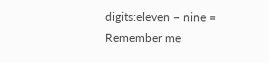digits:eleven − nine =
Remember me